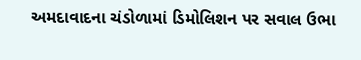અમદાવાદના ચંડોળામાં ડિમોલિશન પર સવાલ ઉભા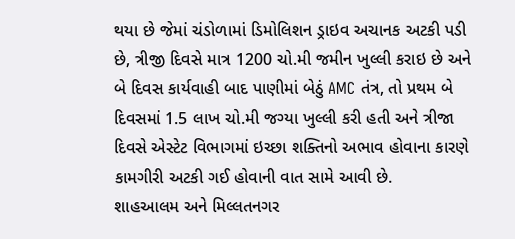થયા છે જેમાં ચંડોળામાં ડિમોલિશન ડ્રાઇવ અચાનક અટકી પડી છે, ત્રીજી દિવસે માત્ર 1200 ચો.મી જમીન ખુલ્લી કરાઇ છે અને બે દિવસ કાર્યવાહી બાદ પાણીમાં બેઠું AMC તંત્ર, તો પ્રથમ બે દિવસમાં 1.5 લાખ ચો.મી જગ્યા ખુલ્લી કરી હતી અને ત્રીજા દિવસે એસ્ટેટ વિભાગમાં ઇચ્છા શક્તિનો અભાવ હોવાના કારણે કામગીરી અટકી ગઈ હોવાની વાત સામે આવી છે.
શાહઆલમ અને મિલ્લતનગર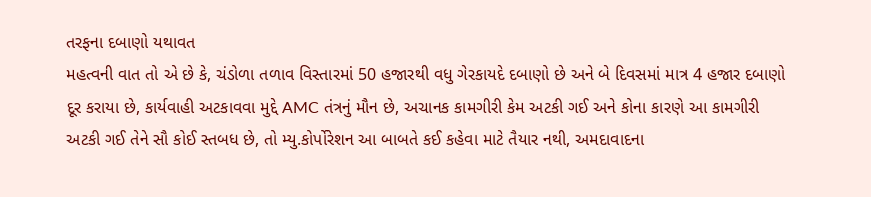તરફના દબાણો યથાવત
મહત્વની વાત તો એ છે કે, ચંડોળા તળાવ વિસ્તારમાં 50 હજારથી વધુ ગેરકાયદે દબાણો છે અને બે દિવસમાં માત્ર 4 હજાર દબાણો દૂર કરાયા છે, કાર્યવાહી અટકાવવા મુદ્દે AMC તંત્રનું મૌન છે, અચાનક કામગીરી કેમ અટકી ગઈ અને કોના કારણે આ કામગીરી અટકી ગઈ તેને સૌ કોઈ સ્તબધ છે, તો મ્યુ.કોર્પોરેશન આ બાબતે કઈ કહેવા માટે તૈયાર નથી, અમદાવાદના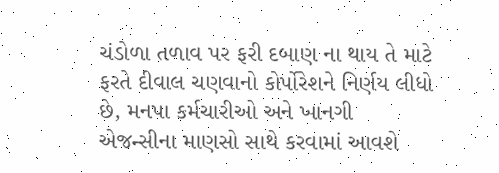ચંડોળા તળાવ પર ફરી દબાણ ના થાય તે માટે ફરતે દીવાલ ચણવાનો કોર્પોરેશને નિર્ણય લીધો છે, મનપા કર્મચારીઓ અને ખાનગી એજન્સીના માણસો સાથે કરવામાં આવશે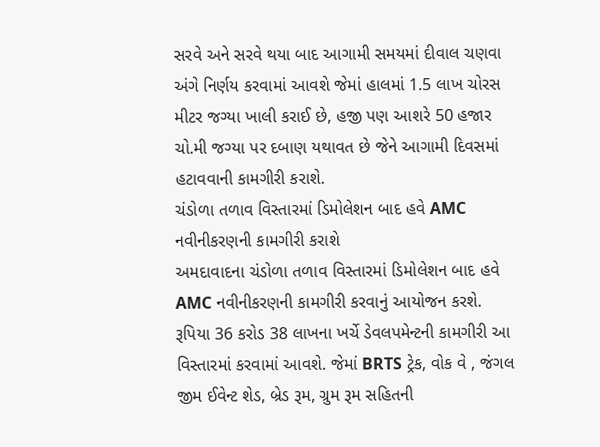સરવે અને સરવે થયા બાદ આગામી સમયમાં દીવાલ ચણવા અંગે નિર્ણય કરવામાં આવશે જેમાં હાલમાં 1.5 લાખ ચોરસ મીટર જગ્યા ખાલી કરાઈ છે, હજી પણ આશરે 50 હજાર ચો.મી જગ્યા પર દબાણ યથાવત છે જેને આગામી દિવસમાં હટાવવાની કામગીરી કરાશે.
ચંડોળા તળાવ વિસ્તારમાં ડિમોલેશન બાદ હવે AMC નવીનીકરણની કામગીરી કરાશે
અમદાવાદના ચંડોળા તળાવ વિસ્તારમાં ડિમોલેશન બાદ હવે AMC નવીનીકરણની કામગીરી કરવાનું આયોજન કરશે. રૂપિયા 36 કરોડ 38 લાખના ખર્ચે ડેવલપમેન્ટની કામગીરી આ વિસ્તારમાં કરવામાં આવશે. જેમાં BRTS ટ્રેક, વોક વે , જંગલ જીમ ઈવેન્ટ શેડ, બ્રેડ રૂમ, ગ્રુમ રૂમ સહિતની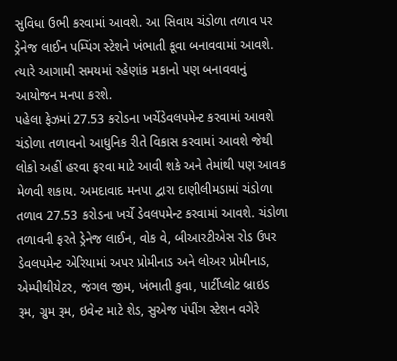સુવિધા ઉભી કરવામાં આવશે. આ સિવાય ચંડોળા તળાવ પર ડ્રેનેજ લાઈન પમ્પિંગ સ્ટેશને ખંભાતી કૂવા બનાવવામાં આવશે. ત્યારે આગામી સમયમાં રહેણાંક મકાનો પણ બનાવવાનું આયોજન મનપા કરશે.
પહેલા ફેઝમાં 27.53 કરોડના ખર્ચેડેવલપમેન્ટ કરવામાં આવશે
ચંડોળા તળાવનો આધુનિક રીતે વિકાસ કરવામાં આવશે જેથી લોકો અહીં હરવા ફરવા માટે આવી શકે અને તેમાંથી પણ આવક મેળવી શકાય. અમદાવાદ મનપા દ્વારા દાણીલીમડામાં ચંડોળા તળાવ 27.53 કરોડના ખર્ચે ડેવલપમેન્ટ કરવામાં આવશે. ચંડોળા તળાવની ફરતે ડ્રેનેજ લાઈન, વોક વે, બીઆરટીએસ રોડ ઉપર ડેવલપમેન્ટ એરિયામાં અપર પ્રોમીનાડ અને લોઅર પ્રોમીનાડ, એમ્પીથીયેટર, જંગલ જીમ, ખંભાતી કુવા, પાર્ટીપ્લોટ બ્રાઇડ રૂમ, ગ્રુમ રૂમ, ઇવેન્ટ માટે શેડ, સુએજ પંપીંગ સ્ટેશન વગેરે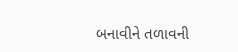બનાવીને તળાવની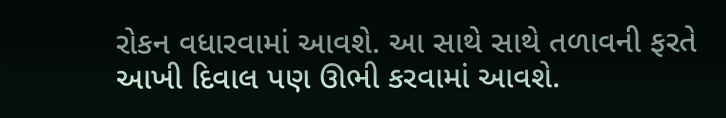રોકન વધારવામાં આવશે. આ સાથે સાથે તળાવની ફરતે આખી દિવાલ પણ ઊભી કરવામાં આવશે.